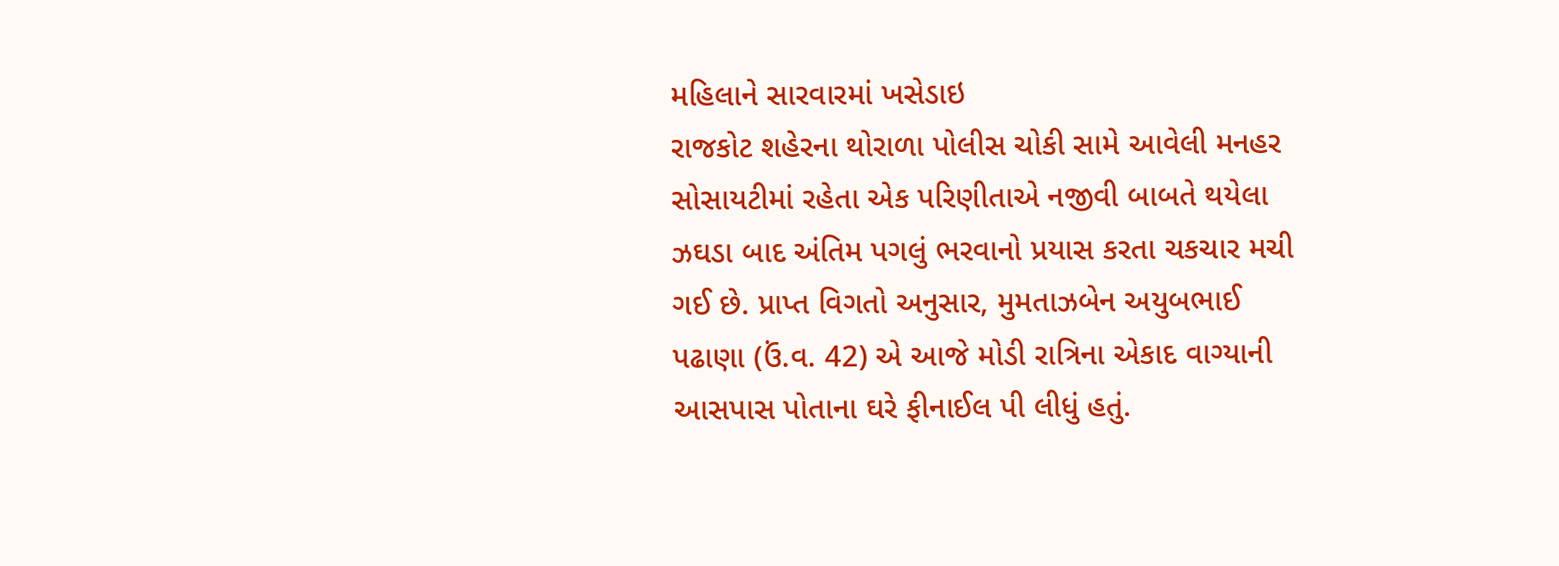મહિલાને સારવારમાં ખસેડાઇ
રાજકોટ શહેરના થોરાળા પોલીસ ચોકી સામે આવેલી મનહર સોસાયટીમાં રહેતા એક પરિણીતાએ નજીવી બાબતે થયેલા ઝઘડા બાદ અંતિમ પગલું ભરવાનો પ્રયાસ કરતા ચકચાર મચી ગઈ છે. પ્રાપ્ત વિગતો અનુસાર, મુમતાઝબેન અયુબભાઈ પઢાણા (ઉં.વ. 42) એ આજે મોડી રાત્રિના એકાદ વાગ્યાની આસપાસ પોતાના ઘરે ફીનાઈલ પી લીધું હતું.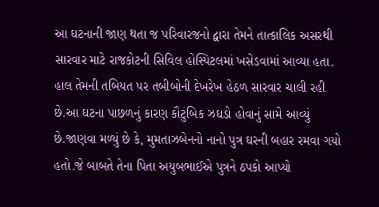આ ઘટનાની જાણ થતા જ પરિવારજનો દ્વારા તેમને તાત્કાલિક અસરથી સારવાર માટે રાજકોટની સિવિલ હોસ્પિટલમાં ખસેડવામાં આવ્યા હતા.
હાલ તેમની તબિયત પર તબીબોની દેખરેખ હેઠળ સારવાર ચાલી રહી છે.આ ઘટના પાછળનું કારણ કૌટુંબિક ઝઘડો હોવાનું સામે આવ્યું છે.જાણવા મળ્યું છે કે, મુમતાઝબેનનો નાનો પુત્ર ઘરની બહાર રમવા ગયો હતો.જે બાબતે તેના પિતા અયુબભાઈએ પુત્રને ઠપકો આપ્યો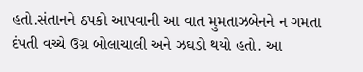હતો.સંતાનને ઠપકો આપવાની આ વાત મુમતાઝબેનને ન ગમતા દંપતી વચ્ચે ઉગ્ર બોલાચાલી અને ઝઘડો થયો હતો. આ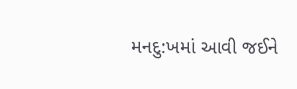મનદુ:ખમાં આવી જઈને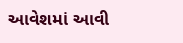આવેશમાં આવી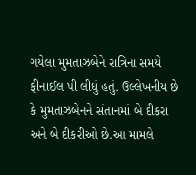ગયેલા મુમતાઝબેને રાત્રિના સમયે ફીનાઈલ પી લીધું હતું. ઉલ્લેખનીય છે કે મુમતાઝબેનને સંતાનમાં બે દીકરા અને બે દીકરીઓ છે.આ મામલે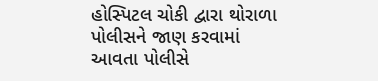હોસ્પિટલ ચોકી દ્વારા થોરાળા પોલીસને જાણ કરવામાં આવતા પોલીસે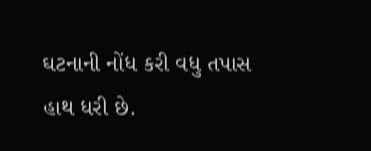ઘટનાની નોંધ કરી વધુ તપાસ હાથ ધરી છે.